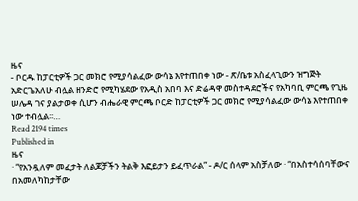ዜና
- ቦርዱ ከፓርቲዎች ጋር መክሮ የሚያሳልፈው ውሳኔ እየተጠበቀ ነው - ጽ/ቤቱ አስፈላጊውን ዝግጅት አድርጌአለሁ ብሏል ዘንድሮ የሚካሄደው የአዲስ አበባ እና ድሬዳዋ መስተዳደሮችና የአካባቢ ምርጫ የጊዜ ሠሌዳ ገና ያልታወቀ ሲሆን ብሔራዊ ምርጫ ቦርድ ከፓርቲዎች ጋር መክሮ የሚያሳልፈው ውሳኔ እየተጠበቀ ነው ተብሏል፡፡…
Read 2194 times
Published in
ዜና
· “የአንዷለም መፈታት ለልጆቻችን ትልቅ እፎይታን ይፈጥራል” - ዶ/ር ሰላም አስቻለው · “በአስተሳሰባቸውና በአመለካከታቸው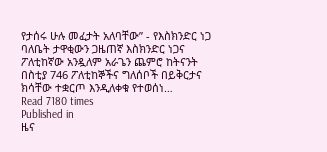የታሰሩ ሁሉ መፈታት አለባቸው” - የእስክንድር ነጋ ባለቤት ታዋቂውን ጋዜጠኛ እስክንድር ነጋና ፖለቲከኛው አንዷለም አራጌን ጨምሮ ከትናንት በስቲያ 746 ፖለቲከኞችና ግለሰቦች በይቅርታና ክሳቸው ተቋርጦ እንዲለቀቁ የተወሰነ…
Read 7180 times
Published in
ዜና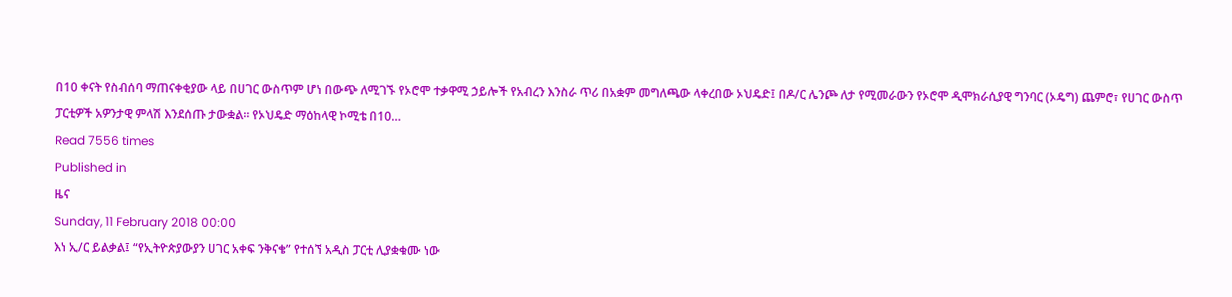በ10 ቀናት የስብሰባ ማጠናቀቂያው ላይ በሀገር ውስጥም ሆነ በውጭ ለሚገኙ የኦሮሞ ተቃዋሚ ኃይሎች የአብረን እንስራ ጥሪ በአቋም መግለጫው ላቀረበው ኦህዴድ፤ በዶ/ር ሌንጮ ለታ የሚመራውን የኦሮሞ ዲሞክራሲያዊ ግንባር (ኦዴግ) ጨምሮ፣ የሀገር ውስጥ ፓርቲዎች አዎንታዊ ምላሽ እንደሰጡ ታውቋል፡፡ የኦህዴድ ማዕከላዊ ኮሚቴ በ10…
Read 7556 times
Published in
ዜና
Sunday, 11 February 2018 00:00
እነ ኢ/ር ይልቃል፤ “የኢትዮጵያውያን ሀገር አቀፍ ንቅናቄ” የተሰኘ አዲስ ፓርቲ ሊያቋቁሙ ነው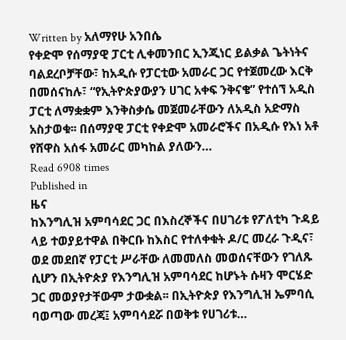Written by አለማየሁ አንበሴ
የቀድሞ የሰማያዊ ፓርቲ ሊቀመንበር ኢንጂነር ይልቃል ጌትነትና ባልደረቦቻቸው፣ ከአዲሱ የፓርቲው አመራር ጋር የተጀመረው እርቅ በመሰናከሉ፣ “የኢትዮጵያውያን ሀገር አቀፍ ንቅናቄ” የተሰኘ አዲስ ፓርቲ ለማቋቋም እንቅስቃሴ መጀመራቸውን ለአዲስ አድማስ አስታወቁ፡፡ በሰማያዊ ፓርቲ የቀድሞ አመራሮችና በአዲሱ የእነ አቶ የሸዋስ አሰፋ አመራር መካከል ያለውን…
Read 6908 times
Published in
ዜና
ከእንግሊዝ አምባሳደር ጋር በእስረኞችና በሀገሪቱ የፖለቲካ ጉዳይ ላይ ተወያይተዋል በቅርቡ ከእስር የተለቀቁት ዶ/ር መረራ ጉዲና፣ ወደ መደበኛ የፓርቲ ሥራቸው ለመመለስ መወሰናቸውን የገለጹ ሲሆን በኢትዮጵያ የእንግሊዝ አምባሳደር ከሆኑት ሱዛን ሞርሄድ ጋር መወያየታቸውም ታውቋል፡፡ በኢትዮጵያ የእንግሊዝ ኤምባሲ ባወጣው መረጃ፤ አምባሳደሯ በወቅቱ የሀገሪቱ…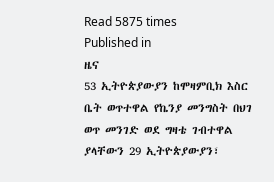Read 5875 times
Published in
ዜና
53 ኢትዮጵያውያን ከሞዛምቢክ እስር ቤት ወጥተዋል የኬንያ መንግስት በህገ ወጥ መንገድ ወደ ግዛቴ ገብተዋል ያላቸውን 29 ኢትዮጵያውያን፣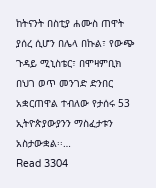ከትናንት በስቲያ ሐሙስ ጠዋት ያሰረ ሲሆን በሌላ በኩል፣ የውጭ ጉዳይ ሚኒስቴር፣ በሞዛምቢክ በህገ ወጥ መንገድ ድንበር አቋርጠዋል ተብለው የታሰሩ 53 ኢትዮጵያውያንን ማስፈታቱን አስታውቋል፡፡…
Read 3304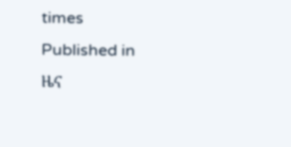times
Published in
ዜና